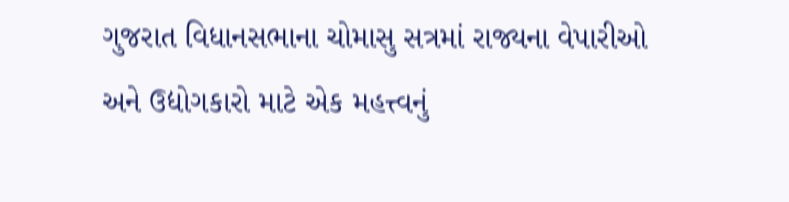ગુજરાત વિધાનસભાના ચોમાસુ સત્રમાં રાજ્યના વેપારીઓ અને ઉદ્યોગકારો માટે એક મહત્ત્વનું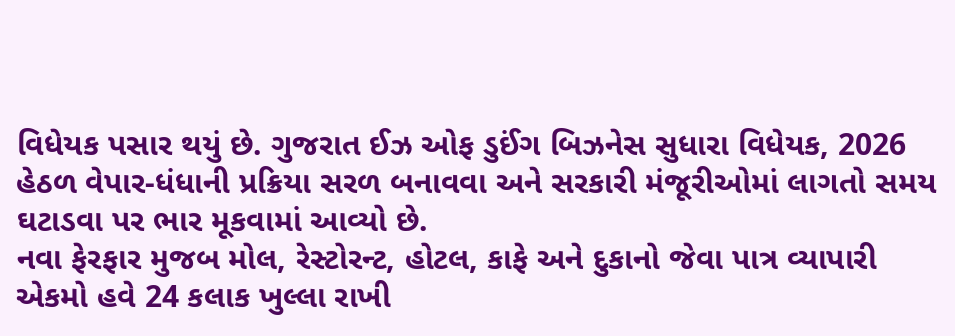વિધેયક પસાર થયું છે. ગુજરાત ઈઝ ઓફ ડુઈંગ બિઝનેસ સુધારા વિધેયક, 2026 હેઠળ વેપાર-ધંધાની પ્રક્રિયા સરળ બનાવવા અને સરકારી મંજૂરીઓમાં લાગતો સમય ઘટાડવા પર ભાર મૂકવામાં આવ્યો છે.
નવા ફેરફાર મુજબ મોલ, રેસ્ટોરન્ટ, હોટલ, કાફે અને દુકાનો જેવા પાત્ર વ્યાપારી એકમો હવે 24 કલાક ખુલ્લા રાખી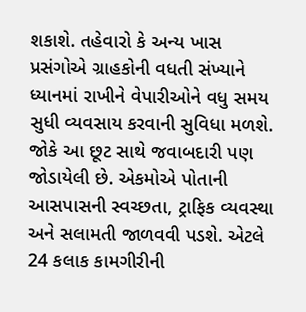શકાશે. તહેવારો કે અન્ય ખાસ પ્રસંગોએ ગ્રાહકોની વધતી સંખ્યાને ધ્યાનમાં રાખીને વેપારીઓને વધુ સમય સુધી વ્યવસાય કરવાની સુવિધા મળશે.
જોકે આ છૂટ સાથે જવાબદારી પણ જોડાયેલી છે. એકમોએ પોતાની આસપાસની સ્વચ્છતા, ટ્રાફિક વ્યવસ્થા અને સલામતી જાળવવી પડશે. એટલે 24 કલાક કામગીરીની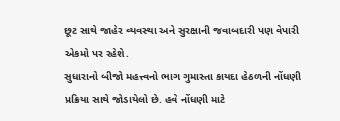છૂટ સાથે જાહેર વ્યવસ્થા અને સુરક્ષાની જવાબદારી પણ વેપારી એકમો પર રહેશે.
સુધારાનો બીજો મહત્ત્વનો ભાગ ગુમાસ્તા કાયદા હેઠળની નોંધણી પ્રક્રિયા સાથે જોડાયેલો છે. હવે નોંધણી માટે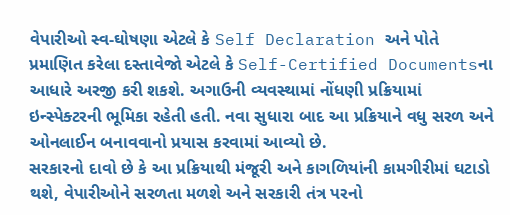વેપારીઓ સ્વ-ઘોષણા એટલે કે Self Declaration અને પોતે પ્રમાણિત કરેલા દસ્તાવેજો એટલે કે Self-Certified Documentsના આધારે અરજી કરી શકશે. અગાઉની વ્યવસ્થામાં નોંધણી પ્રક્રિયામાં ઇન્સ્પેક્ટરની ભૂમિકા રહેતી હતી. નવા સુધારા બાદ આ પ્રક્રિયાને વધુ સરળ અને ઓનલાઈન બનાવવાનો પ્રયાસ કરવામાં આવ્યો છે.
સરકારનો દાવો છે કે આ પ્રક્રિયાથી મંજૂરી અને કાગળિયાંની કામગીરીમાં ઘટાડો થશે, વેપારીઓને સરળતા મળશે અને સરકારી તંત્ર પરનો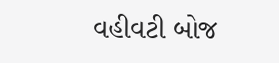વહીવટી બોજ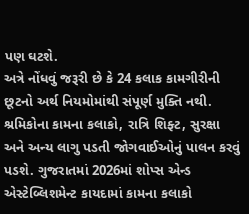પણ ઘટશે.
અત્રે નોંધવું જરૂરી છે કે 24 કલાક કામગીરીની છૂટનો અર્થ નિયમોમાંથી સંપૂર્ણ મુક્તિ નથી. શ્રમિકોના કામના કલાકો, રાત્રિ શિફ્ટ, સુરક્ષા અને અન્ય લાગુ પડતી જોગવાઈઓનું પાલન કરવું પડશે. ગુજરાતમાં 2026માં શોપ્સ એન્ડ એસ્ટેબ્લિશમેન્ટ કાયદામાં કામના કલાકો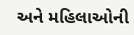અને મહિલાઓની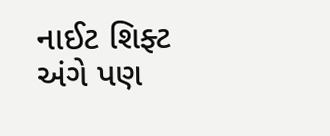નાઈટ શિફ્ટ અંગે પણ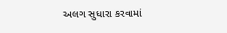અલગ સુધારા કરવામાં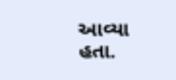આવ્યા હતા.